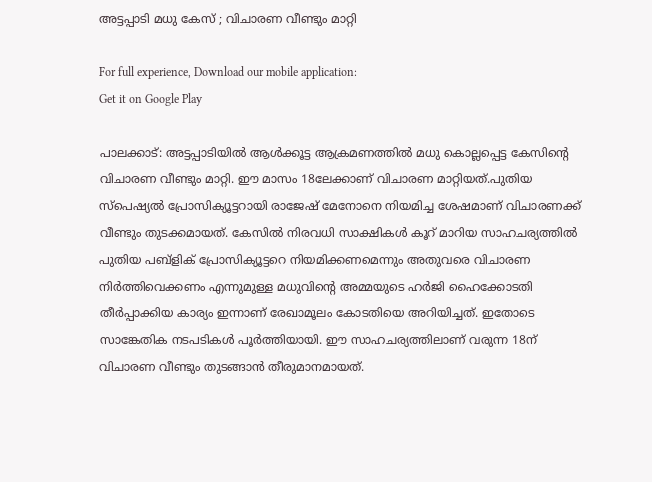അട്ടപ്പാടി മധു കേസ് ; വിചാരണ വീണ്ടും മാറ്റി

For full experience, Download our mobile application:
Get it on Google Play

പാലക്കാട്: അട്ടപ്പാടിയില്‍ ആള്‍ക്കൂട്ട ആക്രമണത്തില്‍ മധു കൊല്ലപ്പെട്ട കേസിന്റെ വിചാരണ വീണ്ടും മാറ്റി. ഈ മാസം 18ലേക്കാണ് വിചാരണ മാറ്റിയത്.പുതിയ സ്‌പെഷ്യല്‍ പ്രോസിക്യൂട്ടറായി രാജേഷ് മേനോനെ നിയമിച്ച ശേഷമാണ് വിചാരണക്ക് വീണ്ടും തുടക്കമായത്. കേസില്‍ നിരവധി സാക്ഷികള്‍ കൂറ് മാറിയ സാഹചര്യത്തില്‍ പുതിയ പബ്ളിക് പ്രോസിക്യൂട്ടറെ നിയമിക്കണമെന്നും അതുവരെ വിചാരണ നിര്‍ത്തിവെക്കണം എന്നുമുള്ള മധുവിന്റെ അമ്മയുടെ ഹർജി ഹൈക്കോടതി തീര്‍പ്പാക്കിയ കാര്യം ഇന്നാണ് രേഖാമൂലം കോടതിയെ അറിയിച്ചത്. ഇതോടെ സാങ്കേതിക നടപടികള്‍ പൂര്‍ത്തിയായി. ഈ സാഹചര്യത്തിലാണ് വരുന്ന 18ന് വിചാരണ വീണ്ടും തുടങ്ങാന്‍ തീരുമാനമായത്.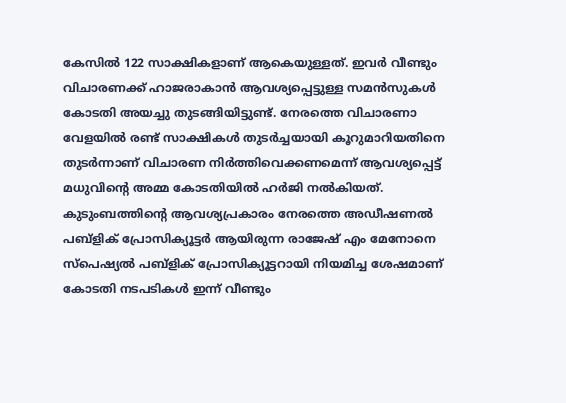കേസില്‍ 122 സാക്ഷികളാണ് ആകെയുള്ളത്. ഇവര്‍ വീണ്ടും വിചാരണക്ക് ഹാജരാകാന്‍ ആവശ്യപ്പെട്ടുള്ള സമന്‍സുകള്‍ കോടതി അയച്ചു തുടങ്ങിയിട്ടുണ്ട്. നേരത്തെ വിചാരണാ വേളയില്‍ രണ്ട് സാക്ഷികള്‍ തുടര്‍ച്ചയായി കൂറുമാറിയതിനെ തുടര്‍ന്നാണ് വിചാരണ നിര്‍ത്തിവെക്കണമെന്ന് ആവശ്യപ്പെട്ട് മധുവിന്റെ അമ്മ കോടതിയില്‍ ഹർജി നല്‍കിയത്. കുടുംബത്തിന്റെ ആവശ്യപ്രകാരം നേരത്തെ അഡീഷണല്‍ പബ്ളിക് പ്രോസിക്യൂട്ടര്‍ ആയിരുന്ന രാജേഷ് എം മേനോനെ സ്‌പെഷ്യല്‍ പബ്ളിക് പ്രോസിക്യൂട്ടറായി നിയമിച്ച ശേഷമാണ് കോടതി നടപടികള്‍ ഇന്ന് വീണ്ടും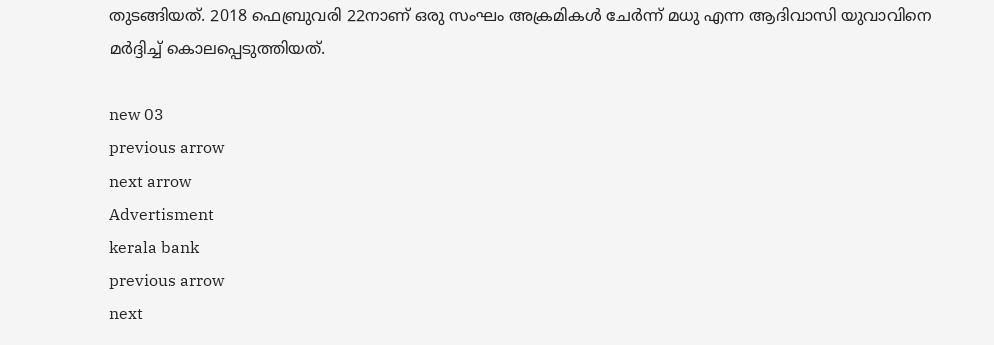തുടങ്ങിയത്. 2018 ഫെബ്രുവരി 22നാണ് ഒരു സംഘം അക്രമികള്‍ ചേര്‍ന്ന് മധു എന്ന ആദിവാസി യുവാവിനെ മര്‍ദ്ദിച്ച്‌ കൊലപ്പെടുത്തിയത്.

new 03
previous arrow
next arrow
Advertisment
kerala bank
previous arrow
next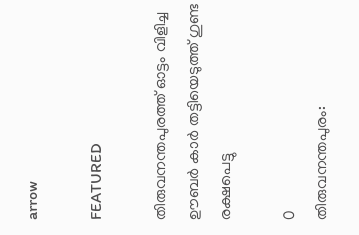arrow

FEATURED

തിരുവനന്തപുരത്ത് ഓട്ടം വിളിച്ച ഊബർ കാർ തട്ടിയെടുത്ത് ഗുണ്ട രക്ഷപെട്ടു

0
തിരുവനന്തപുരം: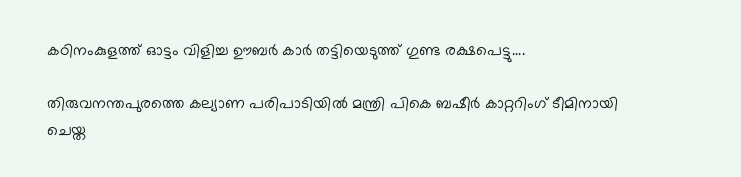കഠിനംകുളത്ത് ഓട്ടം വിളിച്ച ഊബർ കാർ തട്ടിയെടുത്ത് ഗുണ്ട രക്ഷപെട്ടു....

തിരുവനന്തപുരത്തെ കല്യാണ പരിപാടിയിൽ മന്ത്രി പികെ ബഷീർ കാറ്ററിംഗ് ടീമിനായി ചെയ്ത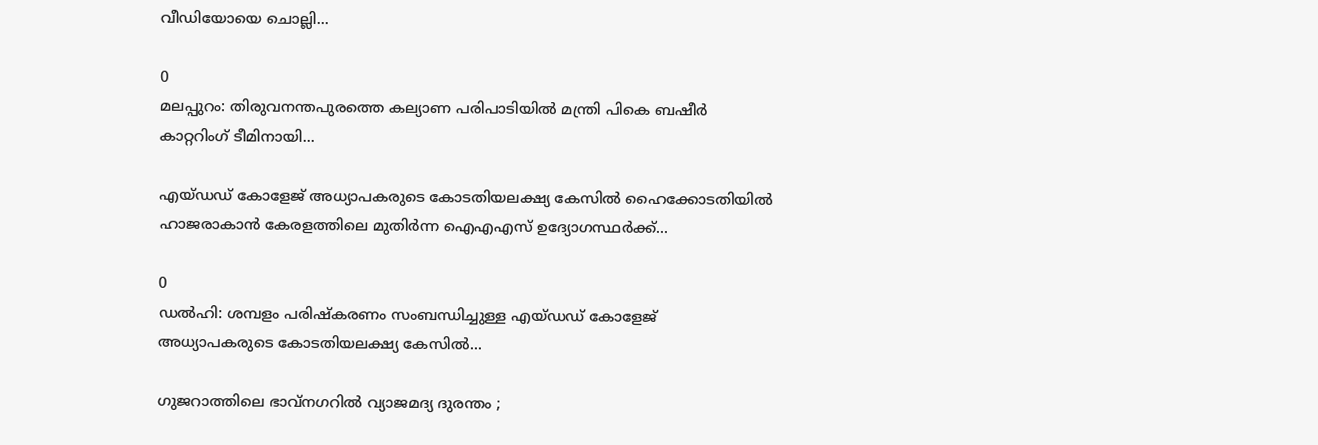വീഡിയോയെ ചൊല്ലി...

0
മലപ്പുറം: തിരുവനന്തപുരത്തെ കല്യാണ പരിപാടിയിൽ മന്ത്രി പികെ ബഷീർ കാറ്ററിംഗ് ടീമിനായി...

എയ്ഡഡ് കോളേജ് അധ്യാപകരുടെ കോടതിയലക്ഷ്യ കേസിൽ ഹൈക്കോടതിയിൽ ഹാജരാകാൻ കേരളത്തിലെ മുതിർന്ന ഐഎഎസ് ഉദ്യോഗസ്ഥർക്ക്...

0
ഡൽഹി: ശമ്പളം പരിഷ്കരണം സംബന്ധിച്ചുള്ള എയ്ഡഡ് കോളേജ് അധ്യാപകരുടെ കോടതിയലക്ഷ്യ കേസിൽ...

ഗുജറാത്തിലെ ഭാവ്നഗറിൽ വ്യാജമദ്യ ദുരന്തം ;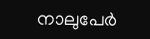നാലുപേർ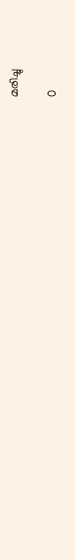മരിച്ചു

0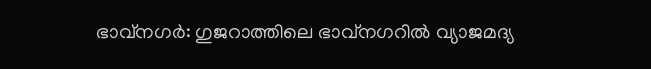ഭാവ്നഗ‍ർ: ഗുജറാത്തിലെ ഭാവ്നഗറിൽ വ്യാജമദ്യ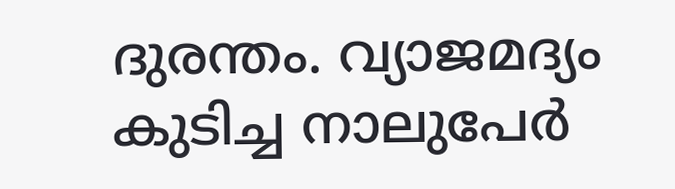ദുരന്തം. വ്യാജമദ്യം കുടിച്ച നാലുപേർ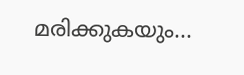മരിക്കുകയും...